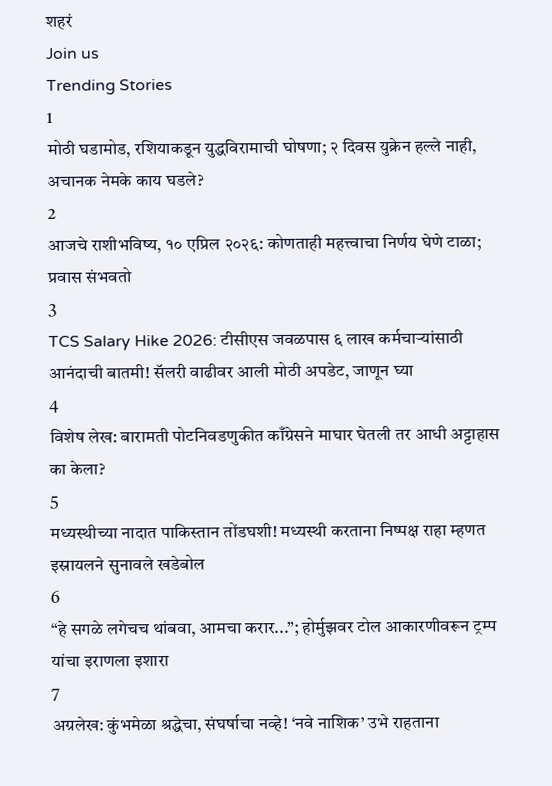शहरं
Join us
Trending Stories
1
मोठी घडामोड, रशियाकडून युद्धविरामाची घोषणा; २ दिवस युक्रेन हल्ले नाही, अचानक नेमके काय घडले?
2
आजचे राशीभविष्य, १० एप्रिल २०२६: कोणताही महत्त्वाचा निर्णय घेणे टाळा; प्रवास संभवतो
3
TCS Salary Hike 2026: टीसीएस जवळपास ६ लाख कर्मचाऱ्यांसाठी आनंदाची बातमी! सॅलरी वाढीवर आली मोठी अपडेट, जाणून घ्या
4
विशेष लेख: बारामती पोटनिवडणुकीत काँग्रेसने माघार घेतली तर आधी अट्टाहास का केला?
5
मध्यस्थीच्या नादात पाकिस्तान तोंडघशी! मध्यस्थी करताना निष्पक्ष राहा म्हणत इस्रायलने सुनावले खडेबोल
6
“हे सगळे लगेचच थांबवा, आमचा करार...”; होर्मुझवर टोल आकारणीवरून ट्रम्प यांचा इराणला इशारा
7
अग्रलेख: कुंभमेळा श्रद्धेचा, संघर्षाचा नव्हे! ‘नवे नाशिक’ उभे राहताना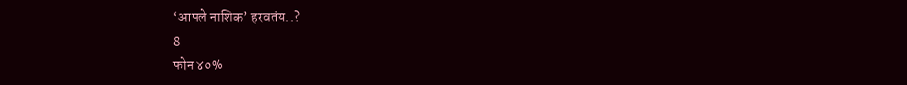‘आपले नाशिक’ हरवतंय..?
8
फोन ४०%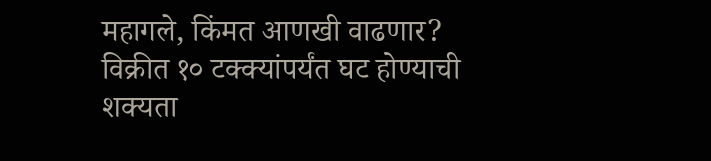महागले, किंमत आणखी वाढणार? विक्रीत १० टक्क्यांपर्यंत घट होण्याची शक्यता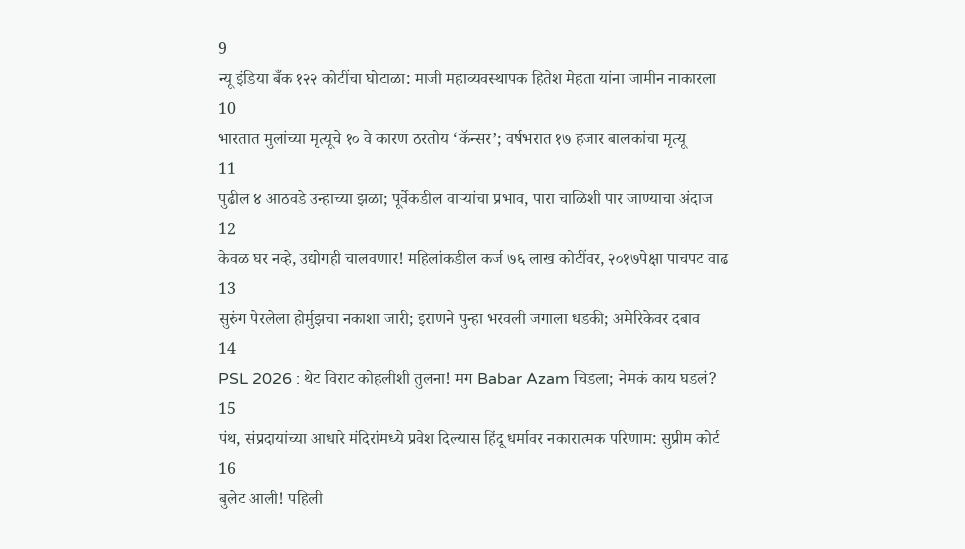9
न्यू इंडिया बँक १२२ कोटींचा घोटाळा: माजी महाव्यवस्थापक हितेश मेहता यांना जामीन नाकारला
10
भारतात मुलांच्या मृत्यूचे १० वे कारण ठरतोय ‘कॅन्सर’; वर्षभरात १७ हजार बालकांचा मृत्यू
11
पुढील ४ आठवडे उन्हाच्या झळा; पूर्वेकडील वाऱ्यांचा प्रभाव, पारा चाळिशी पार जाण्याचा अंदाज
12
केवळ घर नव्हे, उद्योगही चालवणार! महिलांकडील कर्ज ७६ लाख कोटींवर, २०१७पेक्षा पाचपट वाढ
13
सुरुंग पेरलेला होर्मुझचा नकाशा जारी; इराणने पुन्हा भरवली जगाला धडकी; अमेरिकेवर दबाव
14
PSL 2026 : थेट विराट कोहलीशी तुलना! मग Babar Azam चिडला; नेमकं काय घडलं?
15
पंथ, संप्रदायांच्या आधारे मंदिरांमध्ये प्रवेश दिल्यास हिंदू धर्मावर नकारात्मक परिणाम: सुप्रीम कोर्ट
16
बुलेट आली! पहिली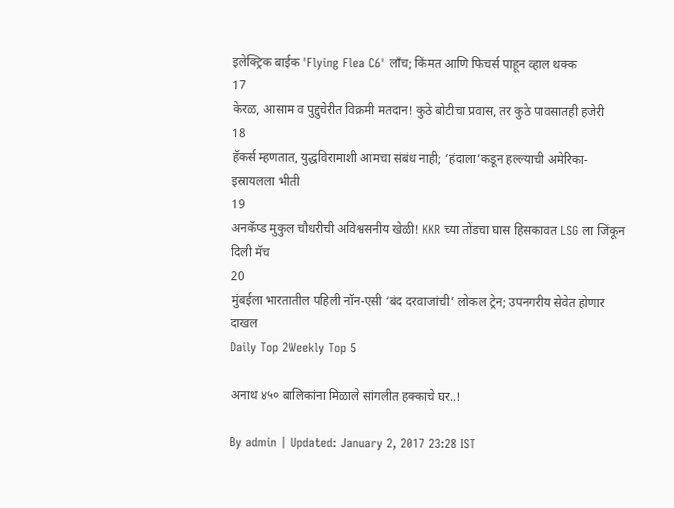इलेक्ट्रिक बाईक 'Flying Flea C6' लाँच; किंमत आणि फिचर्स पाहून व्हाल थक्क
17
केरळ, आसाम व पुद्दुचेरीत विक्रमी मतदान! कुठे बोटीचा प्रवास, तर कुठे पावसातही हजेरी
18
हॅकर्स म्हणतात, युद्धविरामाशी आमचा संबंध नाही; ‘हंदाला’कडून हल्ल्याची अमेरिका-इस्रायलला भीती
19
अनकॅप्ड मुकुल चौधरीची अविश्वसनीय खेळी! KKR च्या तोंडचा घास हिसकावत LSG ला जिंकून दिली मॅच
20
मुंबईला भारतातील पहिली नॉन-एसी ‘बंद दरवाजांची’ लोकल ट्रेन; उपनगरीय सेवेत होणार दाखल
Daily Top 2Weekly Top 5

अनाथ ४५० बालिकांना मिळाले सांगलीत हक्काचे घर..!

By admin | Updated: January 2, 2017 23:28 IST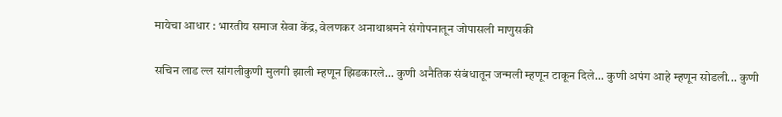मायेचा आधार : भारतीय समाज सेवा केंद्र, वेलणकर अनाथाश्रमने संगोपनातून जोपासली माणुसकी

सचिन लाड ल्ल सांगलीकुणी मुलगी झाली म्हणून झिडकारले... कुणी अनैतिक संबंधातून जन्मली म्हणून टाकून दिले... कुणी अपंग आहे म्हणून सोडली... कुणी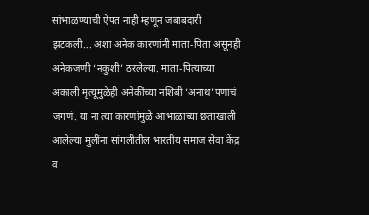सांभाळण्याची ऐपत नाही म्हणून जबाबदारी झटकली... अशा अनेक कारणांनी माता-पिता असूनही अनेकजणी ‘नकुशी’ ठरलेल्या. माता-पित्याच्या अकाली मृत्यूमुळेही अनेकींच्या नशिबी ‘अनाथ’पणाचं जगणं. या ना त्या कारणांमुळे आभाळाच्या छताखाली आलेल्या मुलींना सांगलीतील भारतीय समाज सेवा केंद्र व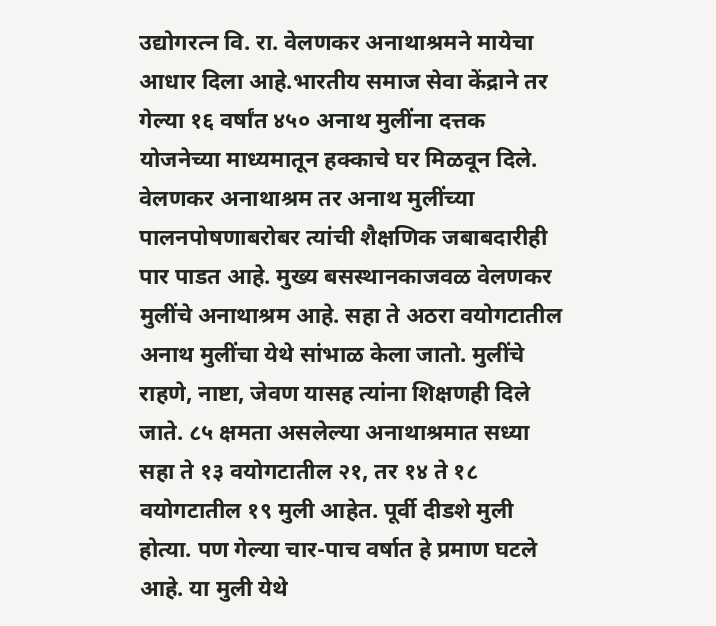उद्योगरत्न वि. रा. वेलणकर अनाथाश्रमने मायेचा आधार दिला आहे.भारतीय समाज सेवा केंद्राने तर गेल्या १६ वर्षांत ४५० अनाथ मुलींना दत्तक योजनेच्या माध्यमातून हक्काचे घर मिळवून दिले. वेलणकर अनाथाश्रम तर अनाथ मुलींच्या पालनपोषणाबरोबर त्यांची शैक्षणिक जबाबदारीही पार पाडत आहे. मुख्य बसस्थानकाजवळ वेलणकर मुलींचे अनाथाश्रम आहे. सहा ते अठरा वयोगटातील अनाथ मुलींचा येथे सांभाळ केला जातो. मुलींचे राहणे, नाष्टा, जेवण यासह त्यांना शिक्षणही दिले जाते. ८५ क्षमता असलेल्या अनाथाश्रमात सध्या सहा ते १३ वयोगटातील २१, तर १४ ते १८ वयोगटातील १९ मुली आहेत. पूर्वी दीडशे मुली होत्या. पण गेल्या चार-पाच वर्षात हे प्रमाण घटले आहे. या मुली येथे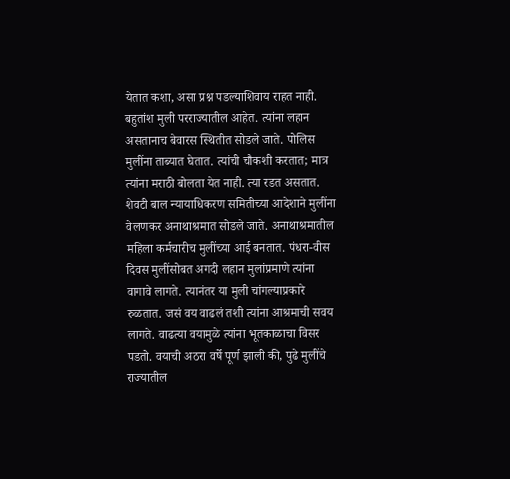येतात कशा, असा प्रश्न पडल्याशिवाय राहत नाही. बहुतांश मुली परराज्यातील आहेत. त्यांना लहान असतानाच बेवारस स्थितीत सोडले जाते. पोलिस मुलींना ताब्यात घेतात. त्यांची चौकशी करतात; मात्र त्यांना मराठी बोलता येत नाही. त्या रडत असतात. शेवटी बाल न्यायाधिकरण समितीच्या आदेशाने मुलींना वेलणकर अनाथाश्रमात सोडले जाते. अनाथाश्रमातील महिला कर्मचारीच मुलींच्या आई बनतात. पंधरा-वीस दिवस मुलींसोबत अगदी लहान मुलांप्रमाणे त्यांना वागावे लागते. त्यानंतर या मुली चांगल्याप्रकारे रुळतात. जसं वय वाढलं तशी त्यांना आश्रमाची सवय लागते. वाढत्या वयामुळे त्यांना भूतकाळाचा विसर पडतो. वयाची अठरा वर्षे पूर्ण झाली की, पुढे मुलींचे राज्यातील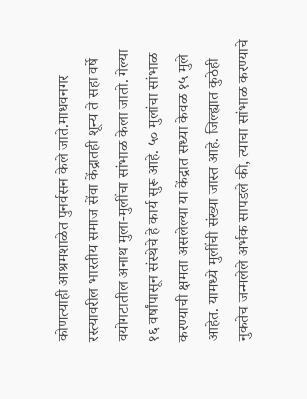कोणत्याही आश्रमशाळेत पुनर्वसन केले जाते.माधवनगर रस्त्यावरील भारतीय समाज सेंवा केंद्रातही शून्य ते सहा वर्षे वयोगटातील अनाथ मुला-मुलींचा सांभाळ केला जातो. गेल्या १६ वर्षांपासून संस्थेचे हे कार्य सुरू आहे. ५० मुलांचा सांभाळ करण्याची क्षमता असलेल्या या केंद्रात सध्या केवळ १५ मुले आहेत. यामध्ये मुलींची संख्या जास्त आहे. जिल्ह्यात कुठेही नुकतेच जन्मलेले अर्भक सापडले की, त्याचा सांभाळ करण्याचे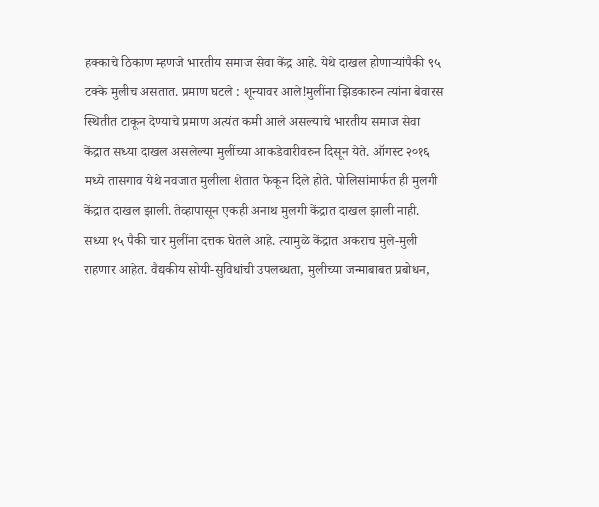हक्काचे ठिकाण म्हणजे भारतीय समाज सेवा केंद्र आहे. येथे दाखल होणाऱ्यांपैकी ९५ टक्के मुलीच असतात. प्रमाण घटले : शून्यावर आले!मुलींना झिडकारुन त्यांना बेवारस स्थितीत टाकून देण्याचे प्रमाण अत्यंत कमी आले असल्याचे भारतीय समाज सेवा केंद्रात सध्या दाखल असलेल्या मुलींच्या आकडेवारीवरुन दिसून येते. ऑगस्ट २०१६ मध्ये तासगाव येथे नवजात मुलीला शेतात फेकून दिले होते. पोलिसांमार्फत ही मुलगी केंद्रात दाखल झाली. तेव्हापासून एकही अनाथ मुलगी केंद्रात दाखल झाली नाही. सध्या १५ पैकी चार मुलींना दत्तक घेतले आहे. त्यामुळे केंद्रात अकराच मुले-मुली राहणार आहेत. वैद्यकीय सोयी-सुविधांची उपलब्धता, मुलीच्या जन्माबाबत प्रबोधन,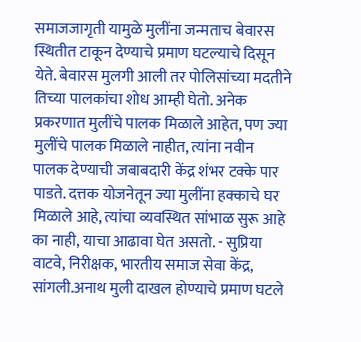समाजजागृती यामुळे मुलींना जन्मताच बेवारस स्थितीत टाकून देण्याचे प्रमाण घटल्याचे दिसून येते. बेवारस मुलगी आली तर पोलिसांच्या मदतीने तिच्या पालकांचा शोध आम्ही घेतो. अनेक प्रकरणात मुलींचे पालक मिळाले आहेत, पण ज्या मुलींचे पालक मिळाले नाहीत, त्यांना नवीन पालक देण्याची जबाबदारी केंद्र शंभर टक्के पार पाडते. दत्तक योजनेतून ज्या मुलींना हक्काचे घर मिळाले आहे, त्यांचा व्यवस्थित सांभाळ सुरू आहे का नाही, याचा आढावा घेत असतो. - सुप्रिया वाटवे, निरीक्षक, भारतीय समाज सेवा केंद्र, सांगली.अनाथ मुली दाखल होण्याचे प्रमाण घटले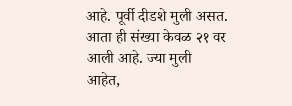आहे. पूर्वी दीडशे मुली असत. आता ही संख्या केवळ २१ वर आली आहे. ज्या मुली आहेत,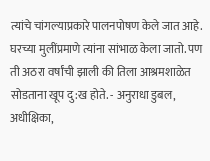त्यांचे चांगल्याप्रकारे पालनपोषण केले जात आहे. घरच्या मुलींप्रमाणे त्यांना सांभाळ केला जातो. पण ती अठरा वर्षांची झाली की तिला आश्रमशाळेत सोडताना खूप दु:ख होते. - अनुराधा डुबल, अधीक्षिका,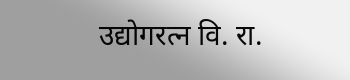उद्योगरत्न वि. रा.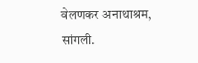वेलणकर अनाथाश्रम, सांगली.